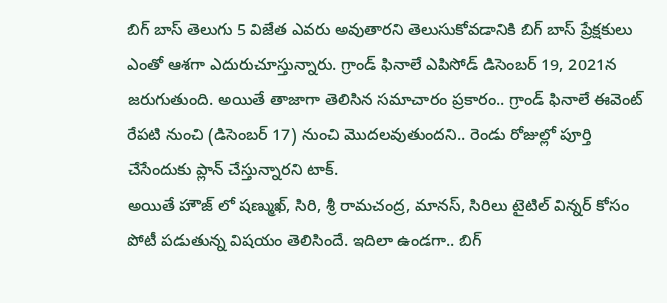బిగ్ బాస్ తెలుగు 5 విజేత ఎవరు అవుతారని తెలుసుకోవడానికి బిగ్ బాస్ ప్రేక్షకులు ఎంతో ఆశగా ఎదురుచూస్తున్నారు. గ్రాండ్ ఫినాలే ఎపిసోడ్ డిసెంబర్ 19, 2021న జరుగుతుంది. అయితే తాజాగా తెలిసిన సమాచారం ప్రకారం.. గ్రాండ్ ఫినాలే ఈవెంట్ రేపటి నుంచి (డిసెంబర్ 17) నుంచి మొదలవుతుందని.. రెండు రోజుల్లో పూర్తి చేసేందుకు ప్లాన్ చేస్తున్నారని టాక్.
అయితే హౌజ్ లో షణ్ముఖ్, సిరి, శ్రీ రామచంద్ర, మానస్, సిరిలు టైటిల్ విన్నర్ కోసం పోటీ పడుతున్న విషయం తెలిసిందే. ఇదిలా ఉండగా.. బిగ్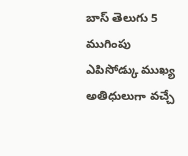బాస్ తెలుగు 5 ముగింపు ఎపిసోడ్కు ముఖ్య అతిధులుగా వచ్చే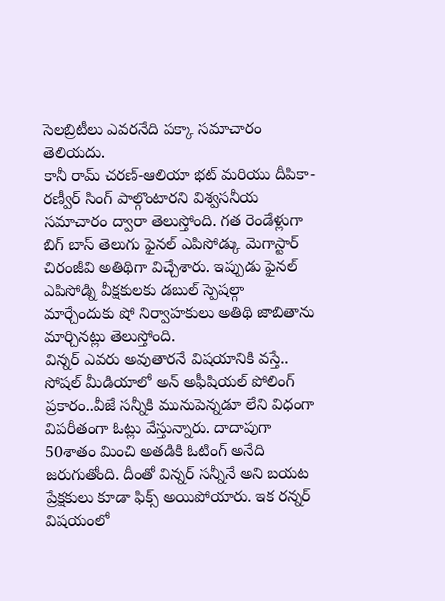సెలబ్రిటీలు ఎవరనేది పక్కా సమాచారం తెలియదు.
కానీ రామ్ చరణ్-ఆలియా భట్ మరియు దీపికా-రణ్వీర్ సింగ్ పాల్గొంటారని విశ్వసనీయ సమాచారం ద్వారా తెలుస్తోంది. గత రెండేళ్లుగా బిగ్ బాస్ తెలుగు ఫైనల్ ఎపిసోడ్కు మెగాస్టార్ చిరంజీవి అతిథిగా విచ్చేశారు. ఇప్పుడు ఫైనల్ ఎపిసోడ్ని వీక్షకులకు డబుల్ స్పెషల్గా మార్చేందుకు షో నిర్వాహకులు అతిథి జాబితాను మార్చినట్లు తెలుస్తోంది.
విన్నర్ ఎవరు అవుతారనే విషయానికి వస్తే.. సోషల్ మీడియాలో అన్ అఫీషియల్ పోలింగ్ ప్రకారం..వీజే సన్నీకి మునుపెన్నడూ లేని విధంగా విపరీతంగా ఓట్లు వేస్తున్నారు. దాదాపుగా 50శాతం మించి అతడికి ఓటింగ్ అనేది జరుగుతోంది. దీంతో విన్నర్ సన్నీనే అని బయట ప్రేక్షకులు కూడా ఫిక్స్ అయిపోయారు. ఇక రన్నర్ విషయంలో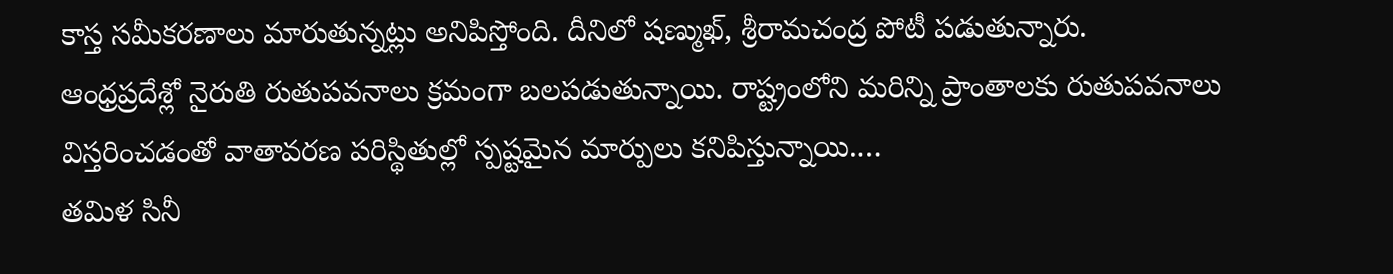కాస్త సమీకరణాలు మారుతున్నట్లు అనిపిస్తోంది. దీనిలో షణ్ముఖ్, శ్రీరామచంద్ర పోటీ పడుతున్నారు.
ఆంధ్రప్రదేశ్లో నైరుతి రుతుపవనాలు క్రమంగా బలపడుతున్నాయి. రాష్ట్రంలోని మరిన్ని ప్రాంతాలకు రుతుపవనాలు విస్తరించడంతో వాతావరణ పరిస్థితుల్లో స్పష్టమైన మార్పులు కనిపిస్తున్నాయి.…
తమిళ సినీ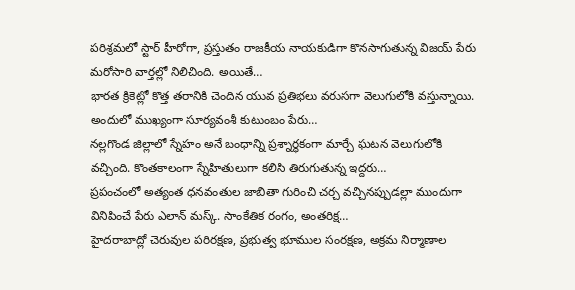పరిశ్రమలో స్టార్ హీరోగా, ప్రస్తుతం రాజకీయ నాయకుడిగా కొనసాగుతున్న విజయ్ పేరు మరోసారి వార్తల్లో నిలిచింది. అయితే…
భారత క్రికెట్లో కొత్త తరానికి చెందిన యువ ప్రతిభలు వరుసగా వెలుగులోకి వస్తున్నాయి. అందులో ముఖ్యంగా సూర్యవంశీ కుటుంబం పేరు…
నల్లగొండ జిల్లాలో స్నేహం అనే బంధాన్ని ప్రశ్నార్థకంగా మార్చే ఘటన వెలుగులోకి వచ్చింది. కొంతకాలంగా స్నేహితులుగా కలిసి తిరుగుతున్న ఇద్దరు…
ప్రపంచంలో అత్యంత ధనవంతుల జాబితా గురించి చర్చ వచ్చినప్పుడల్లా ముందుగా వినిపించే పేరు ఎలాన్ మస్క్. సాంకేతిక రంగం, అంతరిక్ష…
హైదరాబాద్లో చెరువుల పరిరక్షణ, ప్రభుత్వ భూముల సంరక్షణ, అక్రమ నిర్మాణాల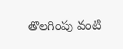తొలగింపు వంటి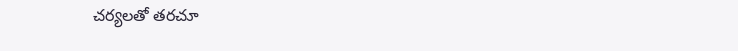చర్యలతో తరచూ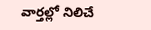వార్తల్లో నిలిచే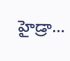హైడ్రా…